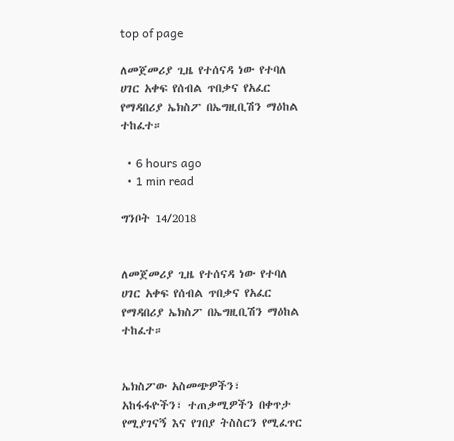top of page

ለመጀመሪያ ጊዜ የተሰናዳ ነው የተባለ ሀገር አቀፍ የሰብል ጥበቃና የአፈር የማዳበሪያ ኤክስፖ በኤግዚቢሽን ማዕከል ተከፈተ።

  • 6 hours ago
  • 1 min read

ግንቦት 14/2018


ለመጀመሪያ ጊዜ የተሰናዳ ነው የተባለ ሀገር አቀፍ የሰብል ጥበቃና የአፈር የማዳበሪያ ኤክስፖ በኤግዚቢሽን ማዕከል ተከፈተ።


ኤክስፖው አስመጭዎችን፣ አከፋፋዮችን፣ ተጠቃሚዎችን በቀጥታ የሚያገናኝ እና የገበያ ትስስርን የሚፈጥር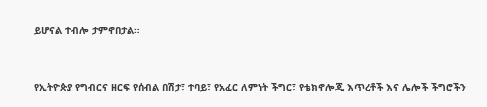ይሆናል ተብሎ ታምኖበታል።


የኢትዮጵያ የግብርና ዘርፍ የሰብል በሽታ፣ ተባይ፣ የአፈር ለምነት ችግር፣ የቴክኖሎጂ እጥረቶች እና ሌሎች ችግሮችን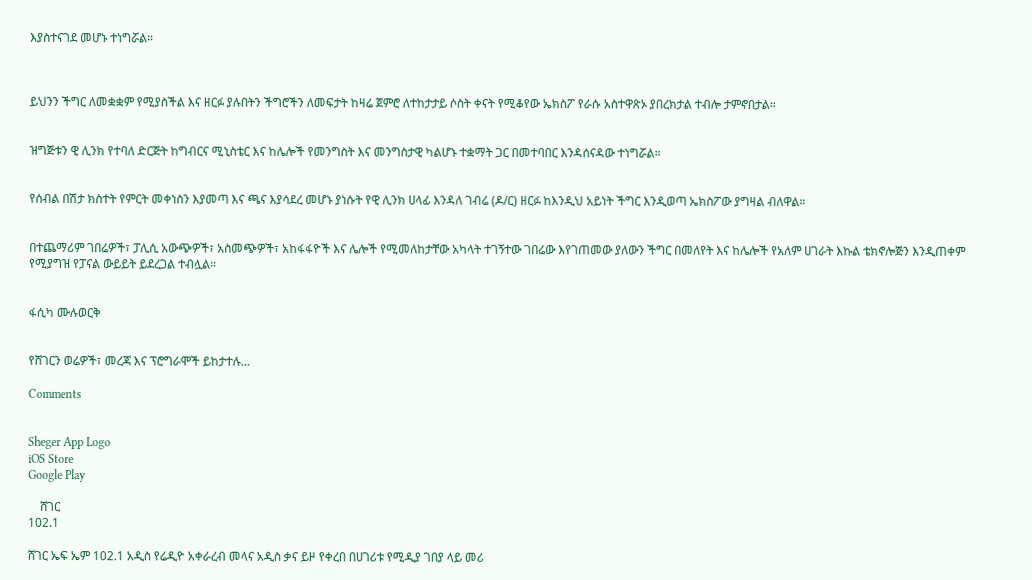እያስተናገደ መሆኑ ተነግሯል።



ይህንን ችግር ለመቋቋም የሚያስችል እና ዘርፉ ያሉበትን ችግሮችን ለመፍታት ከዛሬ ጀምሮ ለተከታታይ ሶስት ቀናት የሚቆየው ኤክስፖ የራሱ አስተዋጽኦ ያበረክታል ተብሎ ታምኖበታል።


ዝግጅቱን ዊ ሊንክ የተባለ ድርጅት ከግብርና ሚኒስቴር እና ከሌሎች የመንግስት እና መንግስታዊ ካልሆኑ ተቋማት ጋር በመተባበር እንዳሰናዳው ተነግሯል።


የሰብል በሽታ ክስተት የምርት መቀነስን እያመጣ እና ጫና እያሳደረ መሆኑ ያነሱት የዊ ሊንክ ሀላፊ እንዳለ ገብሬ (ዶ/ር) ዘርፉ ከእንዲህ አይነት ችግር እንዲወጣ ኤክስፖው ያግዛል ብለዋል።


በተጨማሪም ገበሬዎች፣ ፓሊሲ አውጭዎች፣ አስመጭዎች፣ አከፋፋዮች እና ሌሎች የሚመለከታቸው አካላት ተገኝተው ገበሬው እየገጠመው ያለውን ችግር በመለየት እና ከሌሎች የአለም ሀገራት እኩል ቴክኖሎጅን እንዲጠቀም የሚያግዝ የፓናል ውይይት ይደረጋል ተብሏል።


ፋሲካ ሙሉወርቅ


የሸገርን ወሬዎች፣ መረጃ እና ፕሮግራሞች ይከታተሉ…

Comments


Sheger App Logo
iOS Store
Google Play

    ሸገር
102.1

ሸገር ኤፍ ኤም 102.1 አዲስ የሬዲዮ አቀራረብ መላና አዲስ ቃና ይዞ የቀረበ በሀገሪቱ የሚዲያ ገበያ ላይ መሪ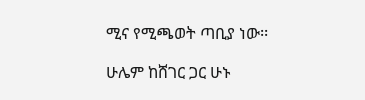ሚና የሚጫወት ጣቢያ ነው፡፡

ሁሌም ከሸገር ጋር ሁኑ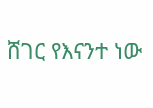ሸገር የእናንተ ነው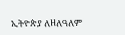ኢትዮጵያ ለዘለዓለም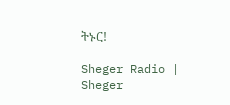ትኑር!

Sheger Radio | Sheger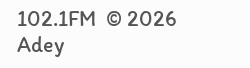102.1FM  © 2026 Adey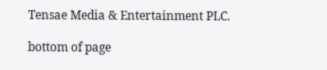Tensae Media & Entertainment PLC.

bottom of page